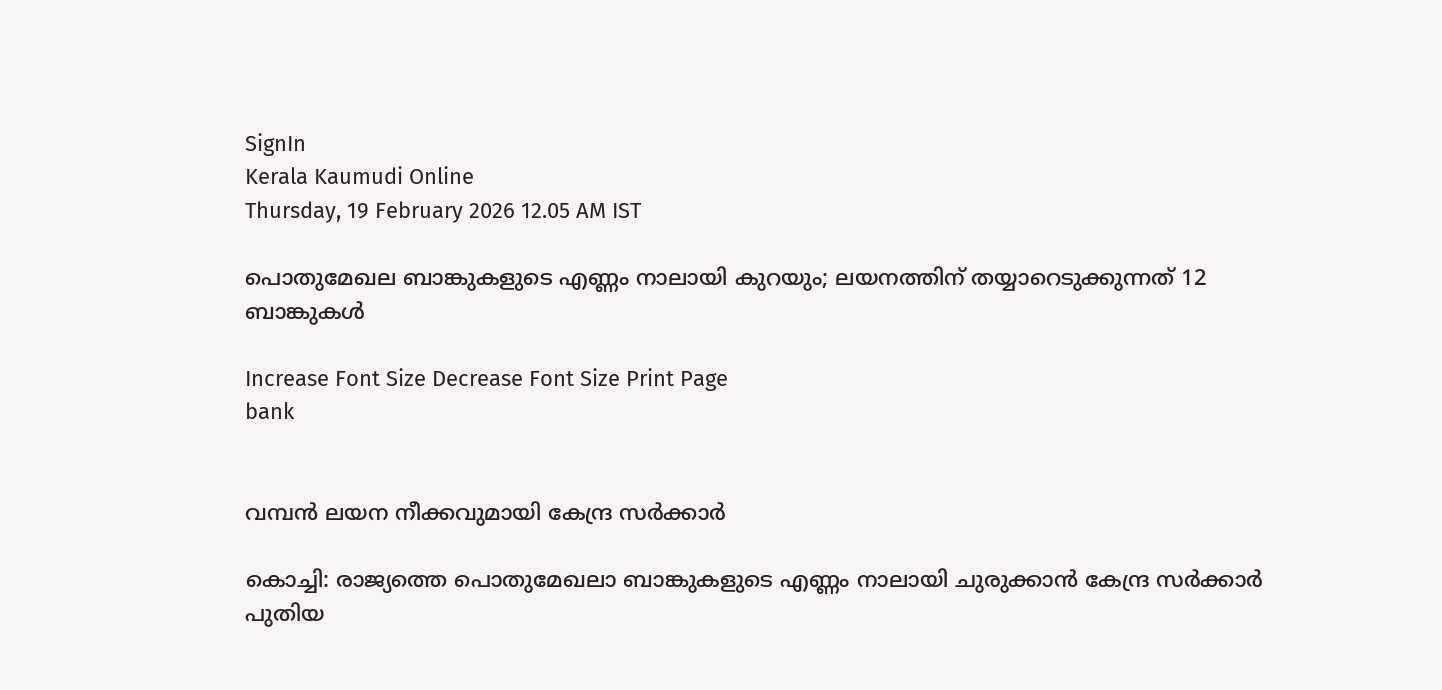SignIn
Kerala Kaumudi Online
Thursday, 19 February 2026 12.05 AM IST

പൊതുമേഖല ബാങ്കുകളുടെ എണ്ണം നാലായി കുറയും; ലയനത്തിന് തയ്യാറെടുക്കുന്നത് 12 ബാങ്കുകള്‍

Increase Font Size Decrease Font Size Print Page
bank


വമ്പന്‍ ലയന നീക്കവുമായി കേന്ദ്ര സര്‍ക്കാര്‍

കൊച്ചി: രാജ്യത്തെ പൊതുമേഖലാ ബാങ്കുകളുടെ എണ്ണം നാലായി ചുരുക്കാന്‍ കേന്ദ്ര സര്‍ക്കാര്‍ പുതിയ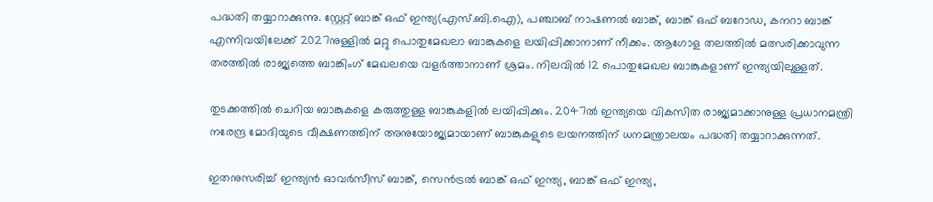പദ്ധതി തയ്യാറാക്കുന്നു. സ്റ്റേറ്റ് ബാങ്ക് ഒഫ് ഇന്ത്യ(എസ്.ബി.ഐ), പഞ്ചാബ് നാഷണല്‍ ബാങ്ക്, ബാങ്ക് ഒഫ് ബറോഡ, കനറാ ബാങ്ക് എന്നിവയിലേക്ക് 2027നുള്ളില്‍ മറ്റു പൊതുമേഖലാ ബാങ്കുകളെ ലയിപ്പിക്കാനാണ് നീക്കം. ആഗോള തലത്തില്‍ മത്സരിക്കാവുന്ന തരത്തില്‍ രാജ്യത്തെ ബാങ്കിംഗ് മേഖലയെ വളര്‍ത്താനാണ് ശ്രമം. നിലവില്‍ 12 പൊതുമേഖല ബാങ്കുകളാണ് ഇന്ത്യയിലുള്ളത്.

തുടക്കത്തില്‍ ചെറിയ ബാങ്കുകളെ കരുത്തുള്ള ബാങ്കുകളില്‍ ലയിപ്പിക്കും. 2047ല്‍ ഇന്ത്യയെ വികസിത രാജ്യമാക്കാനുള്ള പ്രധാനമന്ത്രി നരേന്ദ്ര മോദിയുടെ വീക്ഷണത്തിന് അനുയോജ്യമായാണ് ബാങ്കുകളുടെ ലയനത്തിന് ധനമന്ത്രാലയം പദ്ധതി തയ്യാറാക്കുന്നത്.

ഇതനുസരിച്ച് ഇന്ത്യന്‍ ഓവര്‍സീസ് ബാങ്ക്, സെന്‍ട്രല്‍ ബാങ്ക് ഒഫ് ഇന്ത്യ, ബാങ്ക് ഒഫ് ഇന്ത്യ,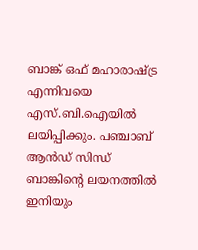ബാങ്ക് ഒഫ് മഹാരാഷ്ട്ര എന്നിവയെ എസ്.ബി.ഐയില്‍ ലയിപ്പിക്കും. പഞ്ചാബ് ആന്‍ഡ് സിന്ധ് ബാങ്കിന്റെ ലയനത്തില്‍ ഇനിയും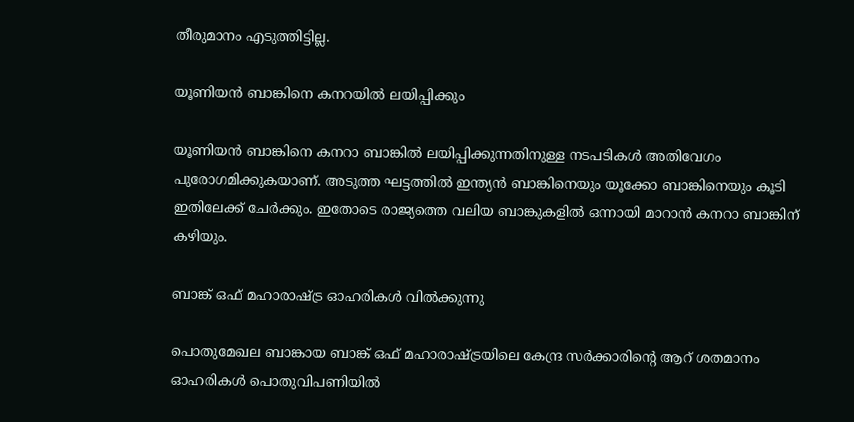തീരുമാനം എടുത്തിട്ടില്ല.

യൂണിയന്‍ ബാങ്കിനെ കനറയില്‍ ലയിപ്പിക്കും

യൂണിയന്‍ ബാങ്കിനെ കനറാ ബാങ്കില്‍ ലയിപ്പിക്കുന്നതിനുള്ള നടപടികള്‍ അതിവേഗം പുരോഗമിക്കുകയാണ്. അടുത്ത ഘട്ടത്തില്‍ ഇന്ത്യന്‍ ബാങ്കിനെയും യൂക്കോ ബാങ്കിനെയും കൂടി ഇതിലേക്ക് ചേര്‍ക്കും. ഇതോടെ രാജ്യത്തെ വലിയ ബാങ്കുകളില്‍ ഒന്നായി മാറാന്‍ കനറാ ബാങ്കിന് കഴിയും.

ബാങ്ക് ഒഫ് മഹാരാഷ്ട്ര ഓഹരികള്‍ വില്‍ക്കുന്നു

പൊതുമേഖല ബാങ്കായ ബാങ്ക് ഒഫ് മഹാരാഷ്ട്രയിലെ കേന്ദ്ര സര്‍ക്കാരിന്റെ ആറ് ശതമാനം ഓഹരികള്‍ പൊതുവിപണിയില്‍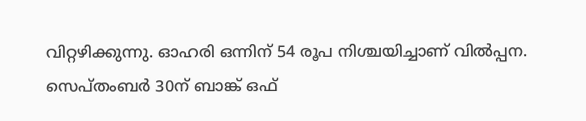വിറ്റഴിക്കുന്നു. ഓഹരി ഒന്നിന് 54 രൂപ നിശ്ചയിച്ചാണ് വില്‍പ്പന. സെപ്തംബര്‍ 30ന് ബാങ്ക് ഒഫ്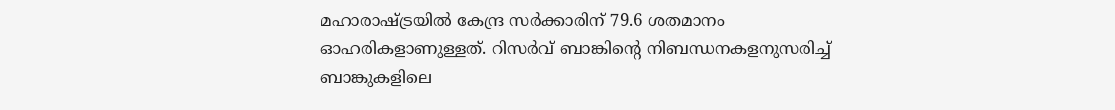മഹാരാഷ്ട്രയില്‍ കേന്ദ്ര സര്‍ക്കാരിന് 79.6 ശതമാനം ഓഹരികളാണുള്ളത്. റിസര്‍വ് ബാങ്കിന്റെ നിബന്ധനകളനുസരിച്ച് ബാങ്കുകളിലെ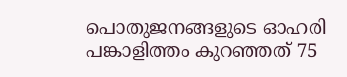പൊതുജനങ്ങളുടെ ഓഹരി പങ്കാളിത്തം കുറഞ്ഞത് 75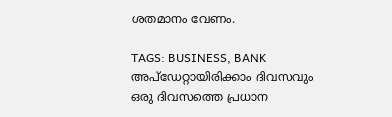ശതമാനം വേണം.

TAGS: BUSINESS, BANK
അപ്ഡേറ്റായിരിക്കാം ദിവസവും
ഒരു ദിവസത്തെ പ്രധാന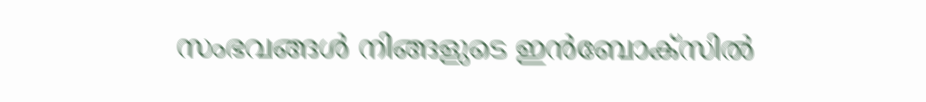സംഭവങ്ങൾ നിങ്ങളുടെ ഇൻബോക്സിൽ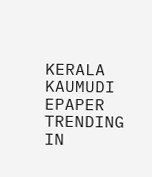KERALA KAUMUDI EPAPER
TRENDING IN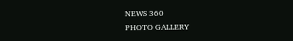NEWS 360
PHOTO GALLERY